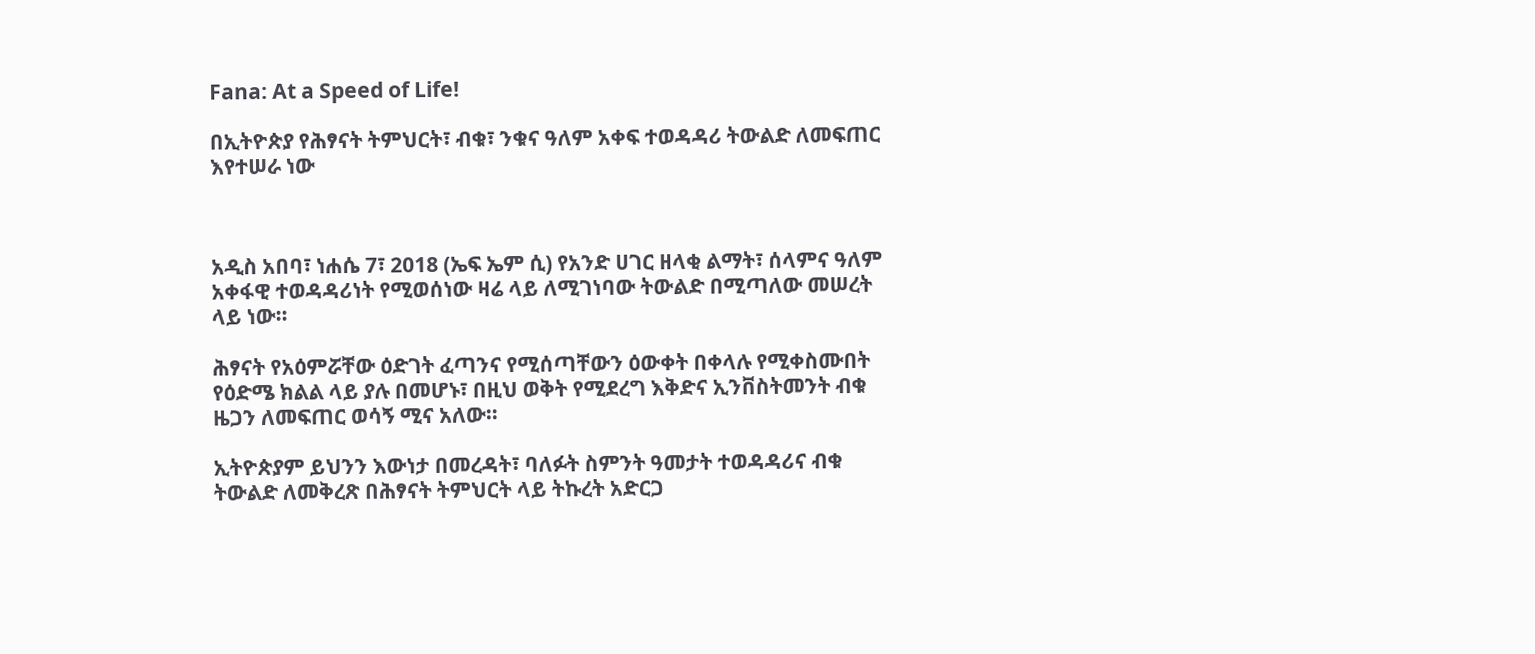Fana: At a Speed of Life!

በኢትዮጵያ የሕፃናት ትምህርት፣ ብቁ፣ ንቁና ዓለም አቀፍ ተወዳዳሪ ትውልድ ለመፍጠር እየተሠራ ነው



አዲስ አበባ፣ ነሐሴ 7፣ 2018 (ኤፍ ኤም ሲ) የአንድ ሀገር ዘላቂ ልማት፣ ሰላምና ዓለም አቀፋዊ ተወዳዳሪነት የሚወሰነው ዛሬ ላይ ለሚገነባው ትውልድ በሚጣለው መሠረት ላይ ነው።

ሕፃናት የአዕምሯቸው ዕድገት ፈጣንና የሚሰጣቸውን ዕውቀት በቀላሉ የሚቀስሙበት የዕድሜ ክልል ላይ ያሉ በመሆኑ፣ በዚህ ወቅት የሚደረግ እቅድና ኢንቨስትመንት ብቁ ዜጋን ለመፍጠር ወሳኝ ሚና አለው።

ኢትዮጵያም ይህንን እውነታ በመረዳት፣ ባለፉት ስምንት ዓመታት ተወዳዳሪና ብቁ ትውልድ ለመቅረጽ በሕፃናት ትምህርት ላይ ትኩረት አድርጋ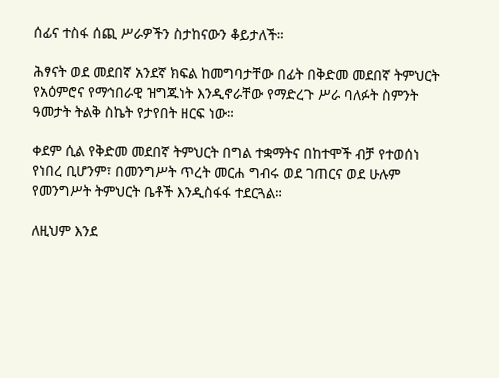ሰፊና ተስፋ ሰጪ ሥራዎችን ስታከናውን ቆይታለች።

ሕፃናት ወደ መደበኛ አንደኛ ክፍል ከመግባታቸው በፊት በቅድመ መደበኛ ትምህርት የአዕምሮና የማኅበራዊ ዝግጁነት እንዲኖራቸው የማድረጉ ሥራ ባለፉት ስምንት ዓመታት ትልቅ ስኬት የታየበት ዘርፍ ነው።

ቀደም ሲል የቅድመ መደበኛ ትምህርት በግል ተቋማትና በከተሞች ብቻ የተወሰነ የነበረ ቢሆንም፣ በመንግሥት ጥረት መርሐ ግብሩ ወደ ገጠርና ወደ ሁሉም የመንግሥት ትምህርት ቤቶች እንዲስፋፋ ተደርጓል።

ለዚህም እንደ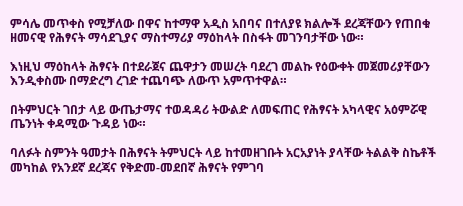ምሳሌ መጥቀስ የሚቻለው በዋና ከተማዋ አዲስ አበባና በተለያዩ ክልሎች ደረጃቸውን የጠበቁ ዘመናዊ የሕፃናት ማሳደጊያና ማስተማሪያ ማዕከላት በስፋት መገንባታቸው ነው።

እነዚህ ማዕከላት ሕፃናት በተደራጀና ጨዋታን መሠረት ባደረገ መልኩ የዕውቀት መጀመሪያቸውን እንዲቀስሙ በማድረግ ረገድ ተጨባጭ ለውጥ አምጥተዋል።

በትምህርት ገበታ ላይ ውጤታማና ተወዳዳሪ ትውልድ ለመፍጠር የሕፃናት አካላዊና አዕምሯዊ ጤንነት ቀዳሚው ጉዳይ ነው።

ባለፉት ስምንት ዓመታት በሕፃናት ትምህርት ላይ ከተመዘገቡት አርአያነት ያላቸው ትልልቅ ስኬቶች መካከል የአንደኛ ደረጃና የቅድመ-መደበኛ ሕፃናት የምገባ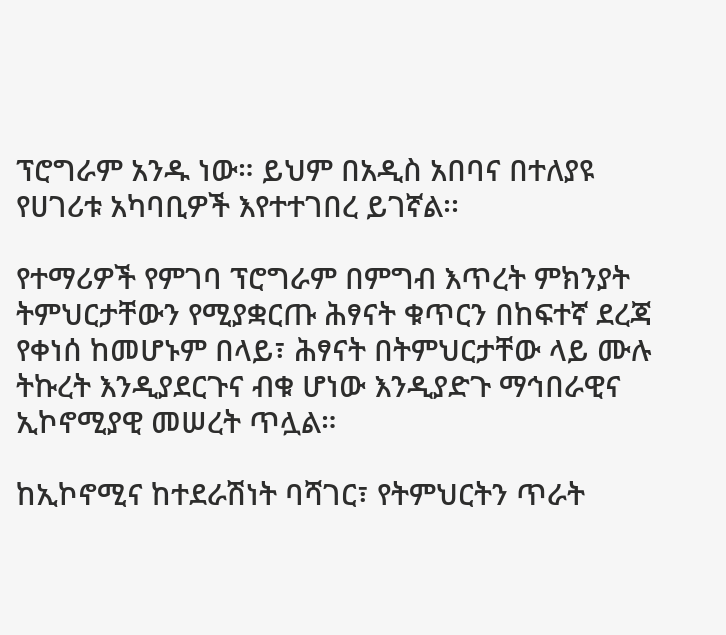ፕሮግራም አንዱ ነው። ይህም በአዲስ አበባና በተለያዩ የሀገሪቱ አካባቢዎች እየተተገበረ ይገኛል፡፡

የተማሪዎች የምገባ ፕሮግራም በምግብ እጥረት ምክንያት ትምህርታቸውን የሚያቋርጡ ሕፃናት ቁጥርን በከፍተኛ ደረጃ የቀነሰ ከመሆኑም በላይ፣ ሕፃናት በትምህርታቸው ላይ ሙሉ ትኩረት እንዲያደርጉና ብቁ ሆነው እንዲያድጉ ማኅበራዊና ኢኮኖሚያዊ መሠረት ጥሏል።

ከኢኮኖሚና ከተደራሽነት ባሻገር፣ የትምህርትን ጥራት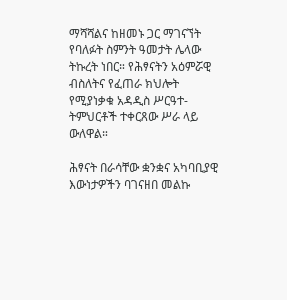ማሻሻልና ከዘመኑ ጋር ማገናኘት የባለፉት ስምንት ዓመታት ሌላው ትኩረት ነበር። የሕፃናትን አዕምሯዊ ብስለትና የፈጠራ ክህሎት የሚያነቃቁ አዳዲስ ሥርዓተ-ትምህርቶች ተቀርጸው ሥራ ላይ ውለዋል።

ሕፃናት በራሳቸው ቋንቋና አካባቢያዊ እውነታዎችን ባገናዘበ መልኩ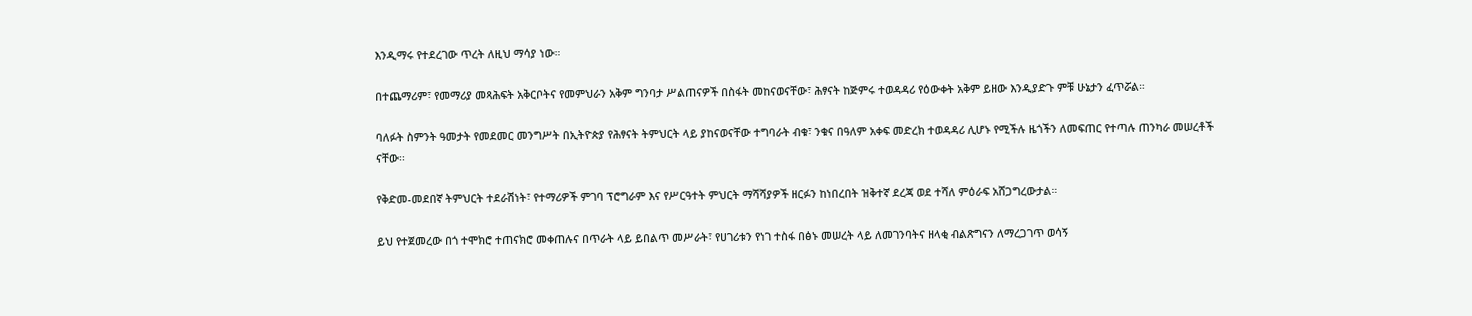እንዲማሩ የተደረገው ጥረት ለዚህ ማሳያ ነው።

በተጨማሪም፣ የመማሪያ መጻሕፍት አቅርቦትና የመምህራን አቅም ግንባታ ሥልጠናዎች በስፋት መከናወናቸው፣ ሕፃናት ከጅምሩ ተወዳዳሪ የዕውቀት አቅም ይዘው እንዲያድጉ ምቹ ሁኔታን ፈጥሯል።

ባለፉት ስምንት ዓመታት የመደመር መንግሥት በኢትዮጵያ የሕፃናት ትምህርት ላይ ያከናወናቸው ተግባራት ብቁ፣ ንቁና በዓለም አቀፍ መድረክ ተወዳዳሪ ሊሆኑ የሚችሉ ዜጎችን ለመፍጠር የተጣሉ ጠንካራ መሠረቶች ናቸው፡፡

የቅድመ-መደበኛ ትምህርት ተደራሽነት፣ የተማሪዎች ምገባ ፕሮግራም እና የሥርዓተት ምህርት ማሻሻያዎች ዘርፉን ከነበረበት ዝቅተኛ ደረጃ ወደ ተሻለ ምዕራፍ አሸጋግረውታል።

ይህ የተጀመረው በጎ ተሞክሮ ተጠናክሮ መቀጠሉና በጥራት ላይ ይበልጥ መሥራት፣ የሀገሪቱን የነገ ተስፋ በፅኑ መሠረት ላይ ለመገንባትና ዘላቂ ብልጽግናን ለማረጋገጥ ወሳኝ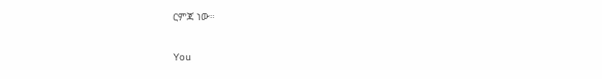ርምጃ ነው።

You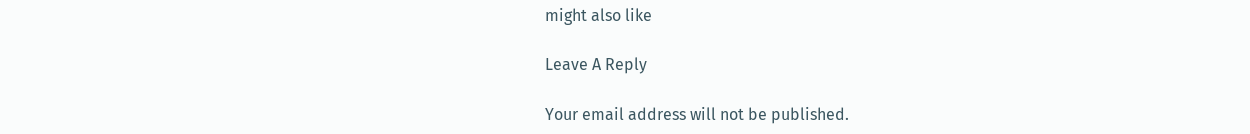might also like

Leave A Reply

Your email address will not be published.